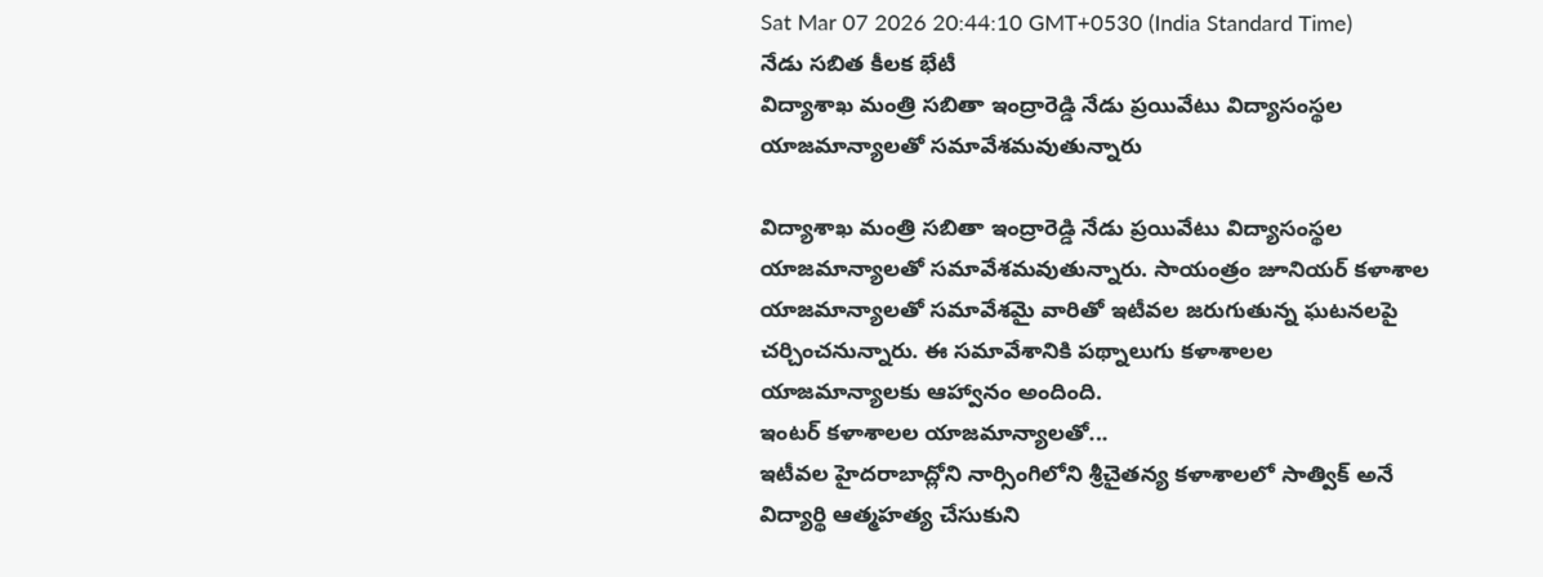Sat Mar 07 2026 20:44:10 GMT+0530 (India Standard Time)
నేడు సబిత కీలక భేటీ
విద్యాశాఖ మంత్రి సబితా ఇంద్రారెడ్డి నేడు ప్రయివేటు విద్యాసంస్థల యాజమాన్యాలతో సమావేశమవుతున్నారు

విద్యాశాఖ మంత్రి సబితా ఇంద్రారెడ్డి నేడు ప్రయివేటు విద్యాసంస్థల యాజమాన్యాలతో సమావేశమవుతున్నారు. సాయంత్రం జూనియర్ కళాశాల యాజమాన్యాలతో సమావేశమై వారితో ఇటీవల జరుగుతున్న ఘటనలపై చర్చించనున్నారు. ఈ సమావేశానికి పథ్నాలుగు కళాశాలల యాజమాన్యాలకు ఆహ్వానం అందింది.
ఇంటర్ కళాశాలల యాజమాన్యాలతో...
ఇటీవల హైదరాబాద్లోని నార్సింగిలోని శ్రీచైతన్య కళాశాలలో సాత్విక్ అనే విద్యార్థి ఆత్మహత్య చేసుకుని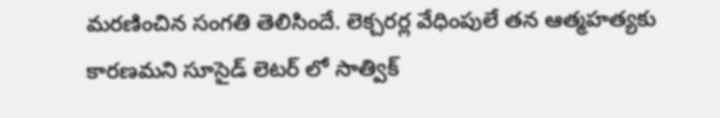మరణించిన సంగతి తెలిసిందే. లెక్చరర్ల వేధింపులే తన ఆత్మహత్యకు కారణమని సూసైడ్ లెటర్ లో సాత్విక్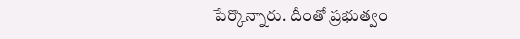పేర్కొన్నారు. దీంతో ప్రభుత్వం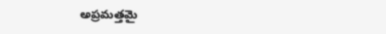అప్రమత్తమై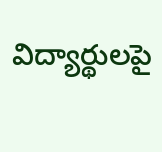విద్యార్థులపై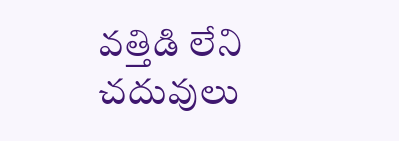వత్తిడి లేని చదువులు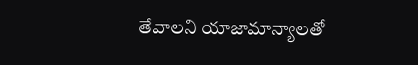తేవాలని యాజామాన్యాలతో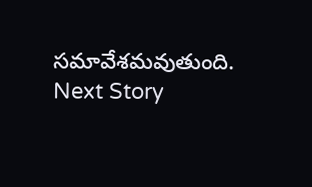సమావేశమవుతుంది.
Next Story